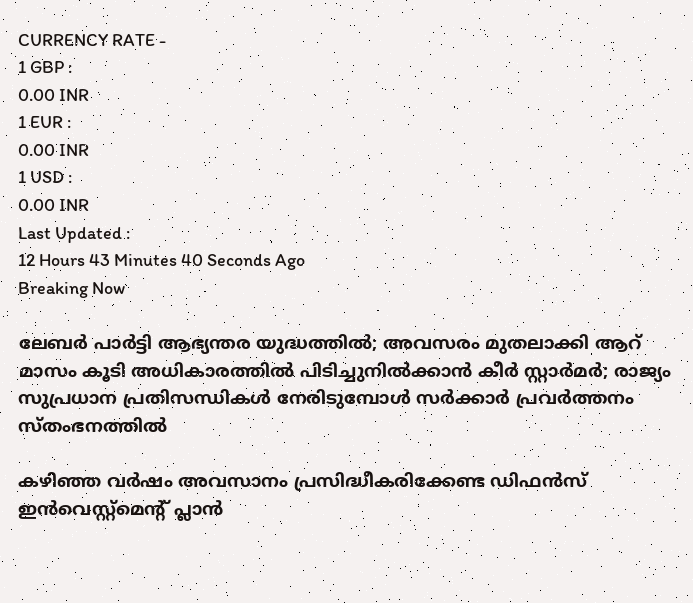CURRENCY RATE -
1 GBP :
0.00 INR
1 EUR :
0.00 INR
1 USD :
0.00 INR
Last Updated :
12 Hours 43 Minutes 40 Seconds Ago
Breaking Now

ലേബര്‍ പാര്‍ട്ടി ആഭ്യന്തര യുദ്ധത്തില്‍; അവസരം മുതലാക്കി ആറ് മാസം കൂടി അധികാരത്തില്‍ പിടിച്ചുനില്‍ക്കാന്‍ കീര്‍ സ്റ്റാര്‍മര്‍; രാജ്യം സുപ്രധാന പ്രതിസന്ധികള്‍ നേരിടുമ്പോള്‍ സര്‍ക്കാര്‍ പ്രവര്‍ത്തനം സ്തംഭനത്തില്‍

കഴിഞ്ഞ വര്‍ഷം അവസാനം പ്രസിദ്ധീകരിക്കേണ്ട ഡിഫന്‍സ് ഇന്‍വെസ്റ്റ്‌മെന്റ് പ്ലാന്‍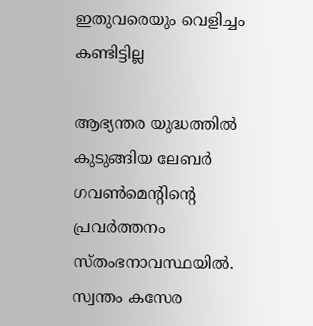ഇതുവരെയും വെളിച്ചം കണ്ടിട്ടില്ല

ആഭ്യന്തര യുദ്ധത്തില്‍ കുടുങ്ങിയ ലേബര്‍ ഗവണ്‍മെന്റിന്റെ പ്രവര്‍ത്തനം സ്തംഭനാവസ്ഥയില്‍. സ്വന്തം കസേര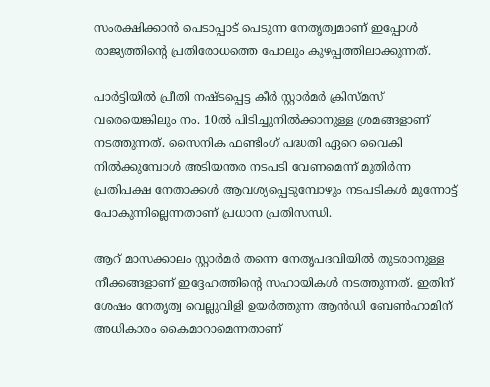സംരക്ഷിക്കാന്‍ പെടാപ്പാട് പെടുന്ന നേതൃത്വമാണ് ഇപ്പോള്‍ രാജ്യത്തിന്റെ പ്രതിരോധത്തെ പോലും കുഴപ്പത്തിലാക്കുന്നത്.

പാര്‍ട്ടിയില്‍ പ്രീതി നഷ്ടപ്പെട്ട കീര്‍ സ്റ്റാര്‍മര്‍ ക്രിസ്മസ് വരെയെങ്കിലും നം. 10ല്‍ പിടിച്ചുനില്‍ക്കാനുള്ള ശ്രമങ്ങളാണ് നടത്തുന്നത്. സൈനിക ഫണ്ടിംഗ് പദ്ധതി ഏറെ വൈകി നില്‍ക്കുമ്പോള്‍ അടിയന്തര നടപടി വേണമെന്ന് മുതിര്‍ന്ന പ്രതിപക്ഷ നേതാക്കള്‍ ആവശ്യപ്പെടുമ്പോഴും നടപടികള്‍ മുന്നോട്ട് പോകുന്നില്ലെന്നതാണ് പ്രധാന പ്രതിസന്ധി.

ആറ് മാസക്കാലം സ്റ്റാര്‍മര്‍ തന്നെ നേതൃപദവിയില്‍ തുടരാനുള്ള നീക്കങ്ങളാണ് ഇദ്ദേഹത്തിന്റെ സഹായികള്‍ നടത്തുന്നത്. ഇതിന് ശേഷം നേതൃത്വ വെല്ലുവിളി ഉയര്‍ത്തുന്ന ആന്‍ഡി ബേണ്‍ഹാമിന് അധികാരം കൈമാറാമെന്നതാണ്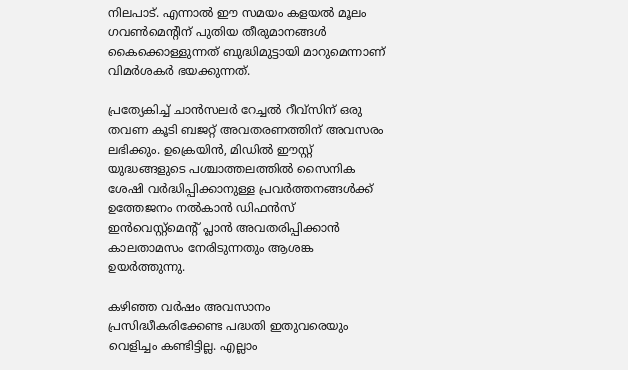നിലപാട്. എന്നാല്‍ ഈ സമയം കളയല്‍ മൂലം ഗവണ്‍മെന്റിന് പുതിയ തീരുമാനങ്ങള്‍ കൈക്കൊള്ളുന്നത് ബുദ്ധിമുട്ടായി മാറുമെന്നാണ് വിമര്‍ശകര്‍ ഭയക്കുന്നത്.

പ്രത്യേകിച്ച് ചാന്‍സലര്‍ റേച്ചല്‍ റീവ്‌സിന് ഒരു തവണ കൂടി ബജറ്റ് അവതരണത്തിന് അവസരം ലഭിക്കും. ഉക്രെയിന്‍, മിഡില്‍ ഈസ്റ്റ് യുദ്ധങ്ങളുടെ പശ്ചാത്തലത്തില്‍ സൈനിക ശേഷി വര്‍ദ്ധിപ്പിക്കാനുള്ള പ്രവര്‍ത്തനങ്ങള്‍ക്ക് ഉത്തേജനം നല്‍കാന്‍ ഡിഫന്‍സ് ഇന്‍വെസ്റ്റ്‌മെന്റ് പ്ലാന്‍ അവതരിപ്പിക്കാന്‍ കാലതാമസം നേരിടുന്നതും ആശങ്ക ഉയര്‍ത്തുന്നു.

കഴിഞ്ഞ വര്‍ഷം അവസാനം പ്രസിദ്ധീകരിക്കേണ്ട പദ്ധതി ഇതുവരെയും വെളിച്ചം കണ്ടിട്ടില്ല. എല്ലാം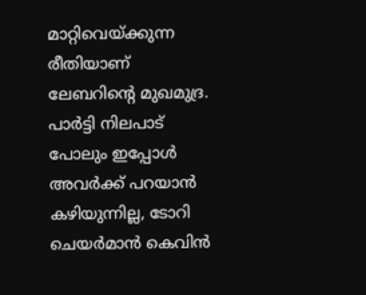മാറ്റിവെയ്ക്കുന്ന രീതിയാണ് ലേബറിന്റെ മുഖമുദ്ര. പാര്‍ട്ടി നിലപാട് പോലും ഇപ്പോള്‍ അവര്‍ക്ക് പറയാന്‍ കഴിയുന്നില്ല, ടോറി ചെയര്‍മാന്‍ കെവിന്‍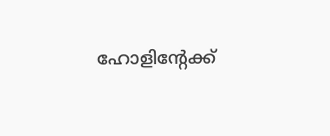ഹോളിന്റേക്ക്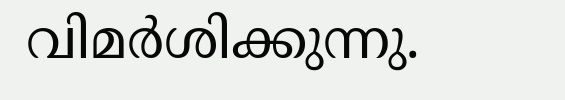വിമര്‍ശിക്കുന്നു.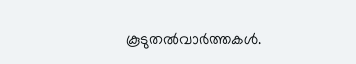കൂടുതല്‍വാര്‍ത്തകള്‍.